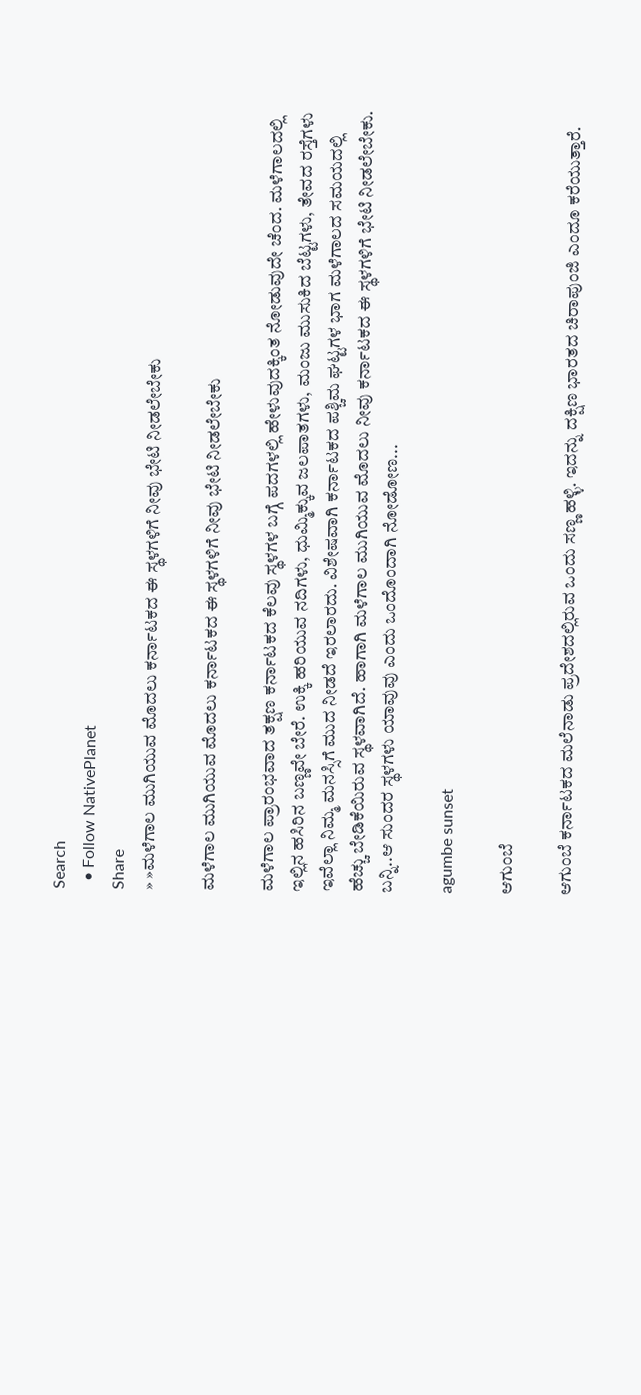Search
  • Follow NativePlanet
Share
» »ಮಳೆಗಾಲ ಮುಗಿಯುವ ಮೊದಲು ಕರ್ನಾಟಕದ ಈ ಸ್ಥಳಗಳಿಗೆ ನೀವು ಭೇಟಿ ನೀಡಲೇಬೇಕು

ಮಳೆಗಾಲ ಮುಗಿಯುವ ಮೊದಲು ಕರ್ನಾಟಕದ ಈ ಸ್ಥಳಗಳಿಗೆ ನೀವು ಭೇಟಿ ನೀಡಲೇಬೇಕು

ಮಳೆಗಾಲ ಪ್ರಾರಂಭವಾದ ತಕ್ಷಣ ಕರ್ನಾಟಕದ ಕೆಲವು ಸ್ಥಳಗಳ ಬಗ್ಗೆ ಪದಗಳಲ್ಲಿ ಹೇಳುವುದಕ್ಕಿಂತ ನೋಡುವುದೇ ಚೆಂದ. ಮಳೆಗಾಲದಲ್ಲಿ ಇಲ್ಲಿನ ಹಸಿರಿನ ಬಣ್ಣವೇ ಬೇರೆ. ಉಕ್ಕಿ ಹರಿಯುವ ನದಿಗಳು, ಧುಮ್ಮಿಕ್ಕುವ ಜಲಪಾತಗಳು, ಮಂಜು ಮುಸುಕಿದ ಬೆಟ್ಟಗಳು, ತೇವದ ರಸ್ತೆಗಳು ಇವೆಲ್ಲಾ ನಿಮ್ಮ ಮನಸ್ಸಿಗೆ ಮುದ ನೀಡದೆ ಇರಲಾರದು. ವಿಶೇಷವಾಗಿ ಕರ್ನಾಟಕದ ಪಶ್ಚಿಮ ಘಟ್ಟಗಳ ಭಾಗ ಮಳೆಗಾಲದ ಸಮಯದಲ್ಲಿ ಹೆಚ್ಚು ಬೇಡಿಕೆಯಿರುವ ಸ್ಥಳವಾಗಿದೆ. ಹಾಗಾಗಿ ಮಳೆಗಾಲ ಮುಗಿಯುವ ಮೊದಲು ನೀವು ಕರ್ನಾಟಕದ ಈ ಸ್ಥಳಗಳಿಗೆ ಭೇಟಿ ನೀಡಲೇಬೇಕು. ಬನ್ನಿ..ಆ ಸುಂದರ ಸ್ಥಳಗಳು ಯಾವುವು ಎಂದು ಒಂದೊಂದಾಗಿ ನೋಡೋಣ...

agumbe sunset

ಆಗುಂಬೆ

ಆಗುಂಬೆ ಕರ್ನಾಟಕದ ಮಲೆನಾಡು ಪ್ರದೇಶದಲ್ಲಿರುವ ಒಂದು ಸಣ್ಣ ಹಳ್ಳಿ. ಇದನ್ನು ದಕ್ಷಿಣ ಭಾರತದ ಚಿರಾಪುಂಜಿ ಎಂದೂ ಕರೆಯುತ್ತಾರೆ.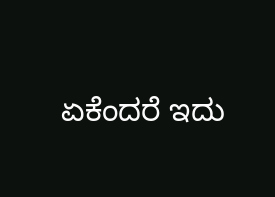ಏಕೆಂದರೆ ಇದು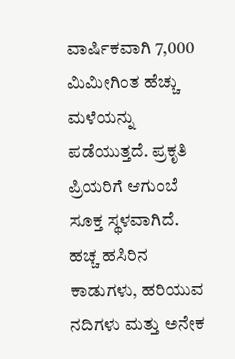ವಾರ್ಷಿಕವಾಗಿ 7,000 ಮಿಮೀಗಿಂತ ಹೆಚ್ಚು ಮಳೆಯನ್ನು ಪಡೆಯುತ್ತದೆ. ಪ್ರಕೃತಿ ಪ್ರಿಯರಿಗೆ ಆಗುಂಬೆ ಸೂಕ್ತ ಸ್ಥಳವಾಗಿದೆ. ಹಚ್ಚ ಹಸಿರಿನ ಕಾಡುಗಳು, ಹರಿಯುವ ನದಿಗಳು ಮತ್ತು ಅನೇಕ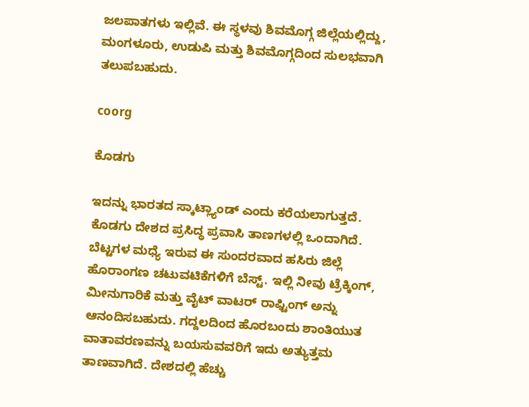ಜಲಪಾತಗಳು ಇಲ್ಲಿವೆ. ಈ ಸ್ಥಳವು ಶಿವಮೊಗ್ಗ ಜಿಲ್ಲೆಯಲ್ಲಿದ್ದು, ಮಂಗಳೂರು, ಉಡುಪಿ ಮತ್ತು ಶಿವಮೊಗ್ಗದಿಂದ ಸುಲಭವಾಗಿ ತಲುಪಬಹುದು.

coorg

ಕೊಡಗು

ಇದನ್ನು ಭಾರತದ ಸ್ಕಾಟ್ಲ್ಯಾಂಡ್ ಎಂದು ಕರೆಯಲಾಗುತ್ತದೆ. ಕೊಡಗು ದೇಶದ ಪ್ರಸಿದ್ಧ ಪ್ರವಾಸಿ ತಾಣಗಳಲ್ಲಿ ಒಂದಾಗಿದೆ. ಬೆಟ್ಟಗಳ ಮಧ್ಯೆ ಇರುವ ಈ ಸುಂದರವಾದ ಹಸಿರು ಜಿಲ್ಲೆ ಹೊರಾಂಗಣ ಚಟುವಟಿಕೆಗಳಿಗೆ ಬೆಸ್ಟ್. ಇಲ್ಲಿ ನೀವು ಟ್ರೆಕ್ಕಿಂಗ್, ಮೀನುಗಾರಿಕೆ ಮತ್ತು ವೈಟ್ ವಾಟರ್ ರಾಫ್ಟಿಂಗ್ ಅನ್ನು ಆನಂದಿಸಬಹುದು. ಗದ್ದಲದಿಂದ ಹೊರಬಂದು ಶಾಂತಿಯುತ ವಾತಾವರಣವನ್ನು ಬಯಸುವವರಿಗೆ ಇದು ಅತ್ಯುತ್ತಮ ತಾಣವಾಗಿದೆ. ದೇಶದಲ್ಲಿ ಹೆಚ್ಚು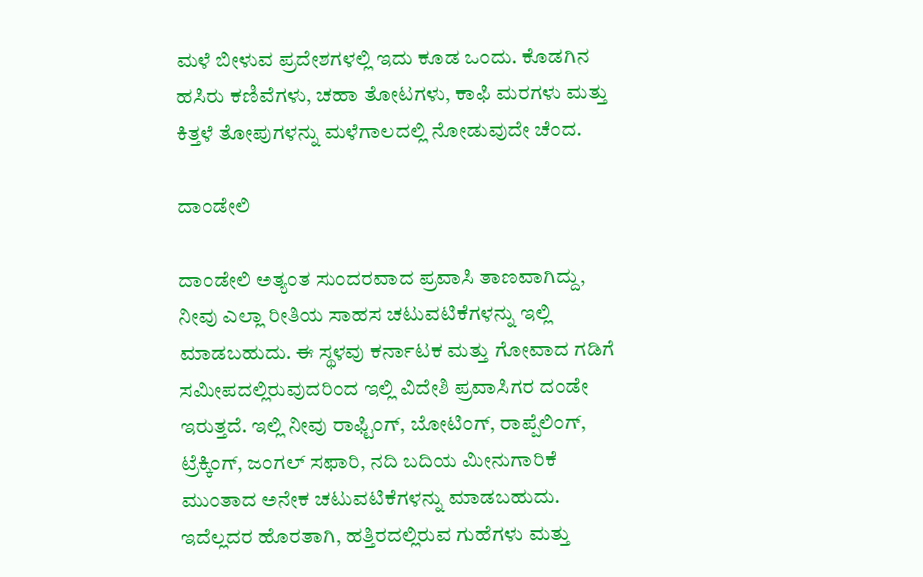ಮಳೆ ಬೀಳುವ ಪ್ರದೇಶಗಳಲ್ಲಿ ಇದು ಕೂಡ ಒಂದು. ಕೊಡಗಿನ ಹಸಿರು ಕಣಿವೆಗಳು, ಚಹಾ ತೋಟಗಳು, ಕಾಫಿ ಮರಗಳು ಮತ್ತು ಕಿತ್ತಳೆ ತೋಪುಗಳನ್ನು ಮಳೆಗಾಲದಲ್ಲಿ ನೋಡುವುದೇ ಚೆಂದ.

ದಾಂಡೇಲಿ

ದಾಂಡೇಲಿ ಅತ್ಯಂತ ಸುಂದರವಾದ ಪ್ರವಾಸಿ ತಾಣವಾಗಿದ್ದು, ನೀವು ಎಲ್ಲಾ ರೀತಿಯ ಸಾಹಸ ಚಟುವಟಿಕೆಗಳನ್ನು ಇಲ್ಲಿ ಮಾಡಬಹುದು. ಈ ಸ್ಥಳವು ಕರ್ನಾಟಕ ಮತ್ತು ಗೋವಾದ ಗಡಿಗೆ ಸಮೀಪದಲ್ಲಿರುವುದರಿಂದ ಇಲ್ಲಿ ವಿದೇಶಿ ಪ್ರವಾಸಿಗರ ದಂಡೇ ಇರುತ್ತದೆ. ಇಲ್ಲಿ ನೀವು ರಾಫ್ಟಿಂಗ್, ಬೋಟಿಂಗ್, ರಾಪ್ಪೆಲಿಂಗ್, ಟ್ರೆಕ್ಕಿಂಗ್, ಜಂಗಲ್ ಸಫಾರಿ, ನದಿ ಬದಿಯ ಮೀನುಗಾರಿಕೆ ಮುಂತಾದ ಅನೇಕ ಚಟುವಟಿಕೆಗಳನ್ನು ಮಾಡಬಹುದು. ಇದೆಲ್ಲದರ ಹೊರತಾಗಿ, ಹತ್ತಿರದಲ್ಲಿರುವ ಗುಹೆಗಳು ಮತ್ತು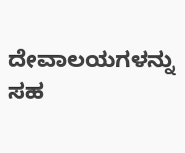ದೇವಾಲಯಗಳನ್ನು ಸಹ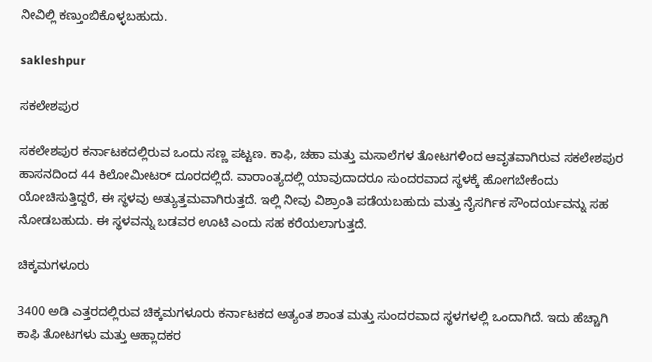ನೀವಿಲ್ಲಿ ಕಣ್ತುಂಬಿಕೊಳ್ಳಬಹುದು.

sakleshpur

ಸಕಲೇಶಪುರ

ಸಕಲೇಶಪುರ ಕರ್ನಾಟಕದಲ್ಲಿರುವ ಒಂದು ಸಣ್ಣ ಪಟ್ಟಣ. ಕಾಫಿ, ಚಹಾ ಮತ್ತು ಮಸಾಲೆಗಳ ತೋಟಗಳಿಂದ ಆವೃತವಾಗಿರುವ ಸಕಲೇಶಪುರ ಹಾಸನದಿಂದ 44 ಕಿಲೋಮೀಟರ್ ದೂರದಲ್ಲಿದೆ. ವಾರಾಂತ್ಯದಲ್ಲಿ ಯಾವುದಾದರೂ ಸುಂದರವಾದ ಸ್ಥಳಕ್ಕೆ ಹೋಗಬೇಕೆಂದು ಯೋಚಿಸುತ್ತಿದ್ದರೆ, ಈ ಸ್ಥಳವು ಅತ್ಯುತ್ತಮವಾಗಿರುತ್ತದೆ. ಇಲ್ಲಿ ನೀವು ವಿಶ್ರಾಂತಿ ಪಡೆಯಬಹುದು ಮತ್ತು ನೈಸರ್ಗಿಕ ಸೌಂದರ್ಯವನ್ನು ಸಹ ನೋಡಬಹುದು. ಈ ಸ್ಥಳವನ್ನು ಬಡವರ ಊಟಿ ಎಂದು ಸಹ ಕರೆಯಲಾಗುತ್ತದೆ.

ಚಿಕ್ಕಮಗಳೂರು

3400 ಅಡಿ ಎತ್ತರದಲ್ಲಿರುವ ಚಿಕ್ಕಮಗಳೂರು ಕರ್ನಾಟಕದ ಅತ್ಯಂತ ಶಾಂತ ಮತ್ತು ಸುಂದರವಾದ ಸ್ಥಳಗಳಲ್ಲಿ ಒಂದಾಗಿದೆ. ಇದು ಹೆಚ್ಚಾಗಿ ಕಾಫಿ ತೋಟಗಳು ಮತ್ತು ಆಹ್ಲಾದಕರ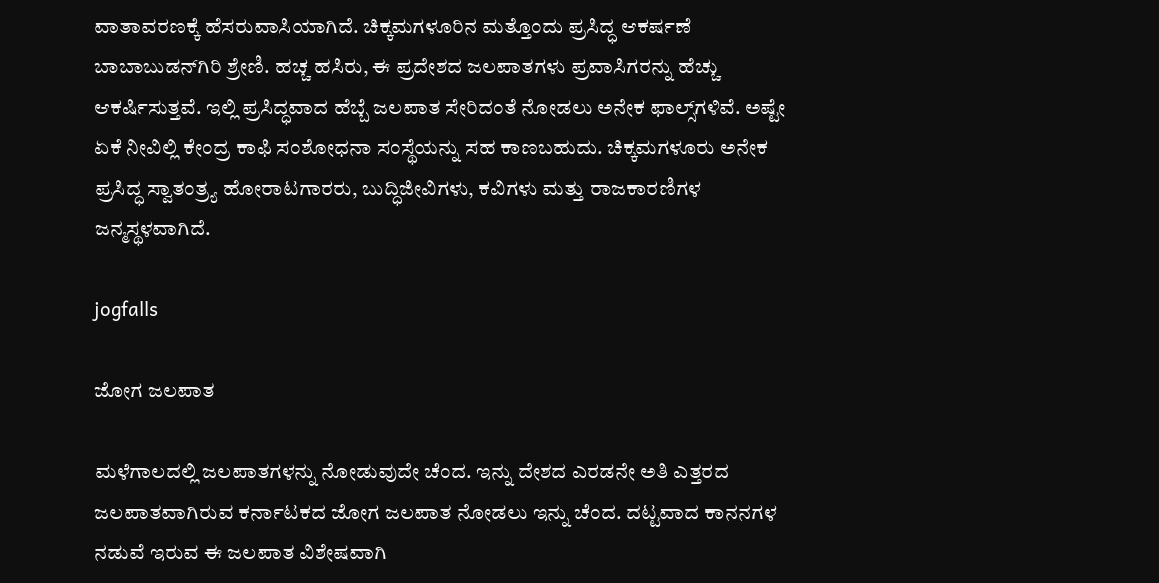ವಾತಾವರಣಕ್ಕೆ ಹೆಸರುವಾಸಿಯಾಗಿದೆ. ಚಿಕ್ಕಮಗಳೂರಿನ ಮತ್ತೊಂದು ಪ್ರಸಿದ್ಧ ಆಕರ್ಷಣೆ ಬಾಬಾಬುಡನ್‌ಗಿರಿ ಶ್ರೇಣಿ. ಹಚ್ಚ ಹಸಿರು, ಈ ಪ್ರದೇಶದ ಜಲಪಾತಗಳು ಪ್ರವಾಸಿಗರನ್ನು ಹೆಚ್ಚು ಆಕರ್ಷಿಸುತ್ತವೆ. ಇಲ್ಲಿ ಪ್ರಸಿದ್ಧವಾದ ಹೆಬ್ಬೆ ಜಲಪಾತ ಸೇರಿದಂತೆ ನೋಡಲು ಅನೇಕ ಫಾಲ್ಸ್‌ಗಳಿವೆ. ಅಷ್ಟೇ ಏಕೆ ನೀವಿಲ್ಲಿ ಕೇಂದ್ರ ಕಾಫಿ ಸಂಶೋಧನಾ ಸಂಸ್ಥೆಯನ್ನು ಸಹ ಕಾಣಬಹುದು. ಚಿಕ್ಕಮಗಳೂರು ಅನೇಕ ಪ್ರಸಿದ್ಧ ಸ್ವಾತಂತ್ರ್ಯ ಹೋರಾಟಗಾರರು, ಬುದ್ಧಿಜೀವಿಗಳು, ಕವಿಗಳು ಮತ್ತು ರಾಜಕಾರಣಿಗಳ ಜನ್ಮಸ್ಥಳವಾಗಿದೆ.

jogfalls

ಜೋಗ ಜಲಪಾತ

ಮಳೆಗಾಲದಲ್ಲಿ ಜಲಪಾತಗಳನ್ನು ನೋಡುವುದೇ ಚೆಂದ. ಇನ್ನು ದೇಶದ ಎರಡನೇ ಅತಿ ಎತ್ತರದ ಜಲಪಾತವಾಗಿರುವ ಕರ್ನಾಟಕದ ಜೋಗ ಜಲಪಾತ ನೋಡಲು ಇನ್ನು ಚೆಂದ. ದಟ್ಟವಾದ ಕಾನನಗಳ ನಡುವೆ ಇರುವ ಈ ಜಲಪಾತ ವಿಶೇಷವಾಗಿ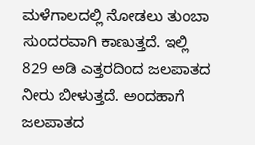ಮಳೆಗಾಲದಲ್ಲಿ ನೋಡಲು ತುಂಬಾ ಸುಂದರವಾಗಿ ಕಾಣುತ್ತದೆ. ಇಲ್ಲಿ 829 ಅಡಿ ಎತ್ತರದಿಂದ ಜಲಪಾತದ ನೀರು ಬೀಳುತ್ತದೆ. ಅಂದಹಾಗೆ ಜಲಪಾತದ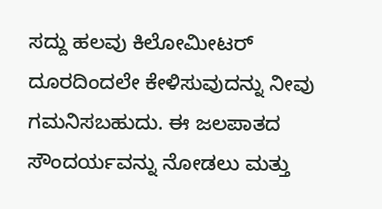ಸದ್ದು ಹಲವು ಕಿಲೋಮೀಟರ್ ದೂರದಿಂದಲೇ ಕೇಳಿಸುವುದನ್ನು ನೀವು ಗಮನಿಸಬಹುದು. ಈ ಜಲಪಾತದ ಸೌಂದರ್ಯವನ್ನು ನೋಡಲು ಮತ್ತು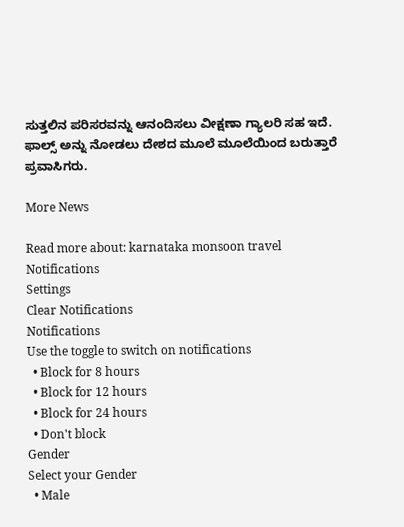ಸುತ್ತಲಿನ ಪರಿಸರವನ್ನು ಆನಂದಿಸಲು ವೀಕ್ಷಣಾ ಗ್ಯಾಲರಿ ಸಹ ಇದೆ. ಫಾಲ್ಸ್‌ ಅನ್ನು ನೋಡಲು ದೇಶದ ಮೂಲೆ ಮೂಲೆಯಿಂದ ಬರುತ್ತಾರೆ ಪ್ರವಾಸಿಗರು.

More News

Read more about: karnataka monsoon travel
Notifications
Settings
Clear Notifications
Notifications
Use the toggle to switch on notifications
  • Block for 8 hours
  • Block for 12 hours
  • Block for 24 hours
  • Don't block
Gender
Select your Gender
  • Male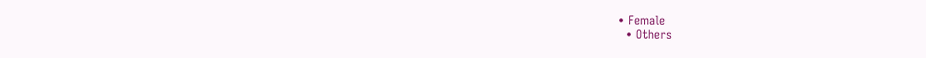• Female
  • Others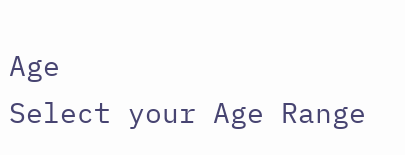Age
Select your Age Range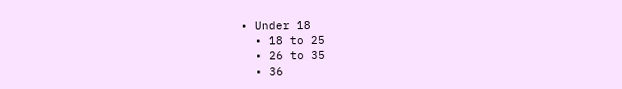• Under 18
  • 18 to 25
  • 26 to 35
  • 36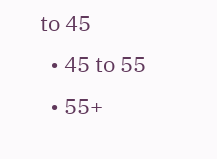to 45
  • 45 to 55
  • 55+